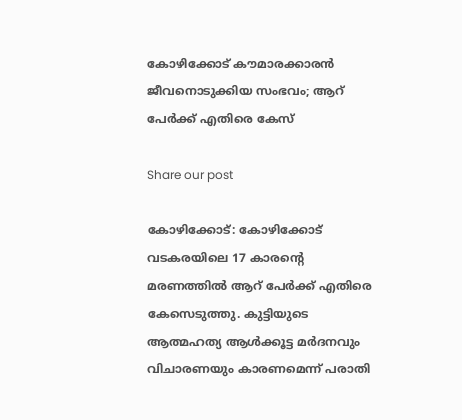കോഴിക്കോട് കൗമാരക്കാരന്‍ ജീവനൊടുക്കിയ സംഭവം; ആറ് പേര്‍ക്ക് എതിരെ കേസ്

Share our post

കോഴിക്കോട്: കോഴിക്കോട് വടകരയിലെ 17 കാരന്റെ മരണത്തില്‍ ആറ് പേര്‍ക്ക് എതിരെ കേസെടുത്തു. കുട്ടിയുടെ ആത്മഹത്യ ആള്‍ക്കൂട്ട മര്‍ദനവും വിചാരണയും കാരണമെന്ന് പരാതി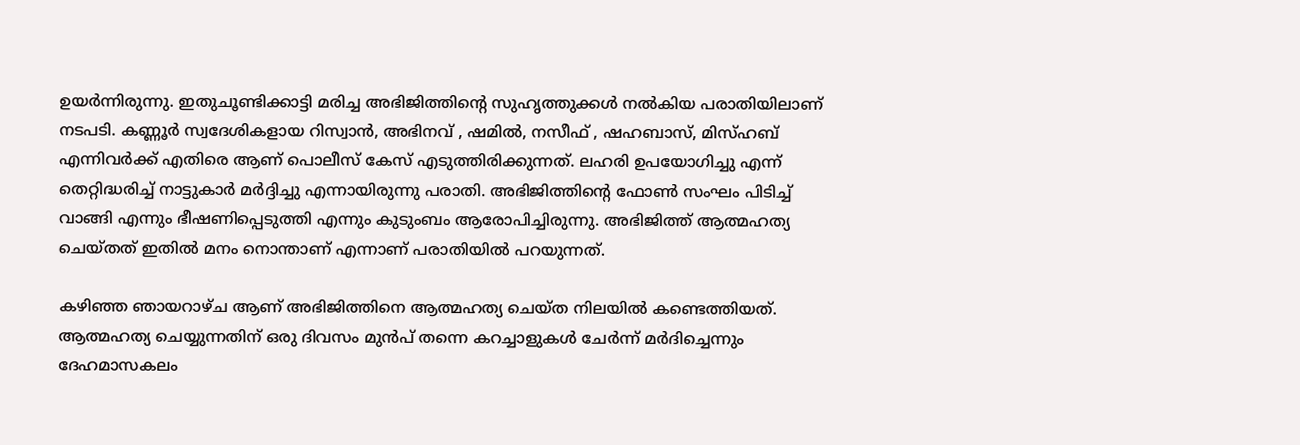ഉയർന്നിരുന്നു. ഇതുചൂണ്ടിക്കാട്ടി മരിച്ച അഭിജിത്തിന്റെ സുഹൃത്തുക്കള്‍ നല്‍കിയ പരാതിയിലാണ് നടപടി. കണ്ണൂര്‍ സ്വദേശികളായ റിസ്വാന്‍, അഭിനവ് , ഷമില്‍, നസീഫ് , ഷഹബാസ്, മിസ്ഹബ് എന്നിവര്‍ക്ക് എതിരെ ആണ് പൊലീസ് കേസ് എടുത്തിരിക്കുന്നത്. ലഹരി ഉപയോഗിച്ചു എന്ന് തെറ്റിദ്ധരിച്ച് നാട്ടുകാർ മര്‍ദ്ദിച്ചു എന്നായിരുന്നു പരാതി. അഭിജിത്തിന്റെ ഫോണ്‍ സംഘം പിടിച്ച് വാങ്ങി എന്നും ഭീഷണിപ്പെടുത്തി എന്നും കുടുംബം ആരോപിച്ചിരുന്നു. അഭിജിത്ത് ആത്മഹത്യ ചെയ്തത് ഇതില്‍ മനം നൊന്താണ് എന്നാണ് പരാതിയില്‍ പറയുന്നത്.

കഴിഞ്ഞ ഞായറാഴ്ച ആണ് അഭിജിത്തിനെ ആത്മഹത്യ ചെയ്ത നിലയില്‍ കണ്ടെത്തിയത്. ആത്മഹത്യ ചെയ്യുന്നതിന് ഒരു ദിവസം മുന്‍പ് തന്നെ കറച്ചാളുകള്‍ ചേര്‍ന്ന് മര്‍ദിച്ചെന്നും ദേഹമാസകലം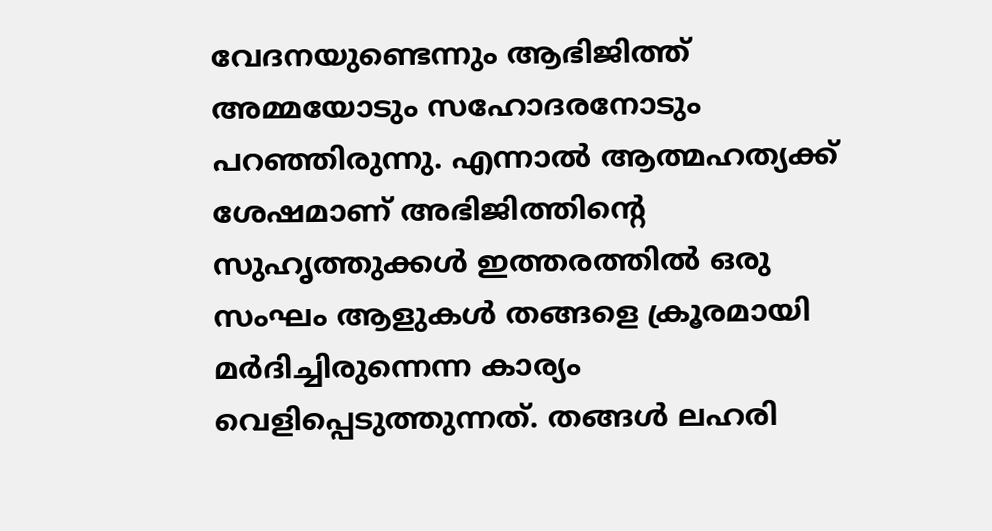വേദനയുണ്ടെന്നും ആഭിജിത്ത് അമ്മയോടും സഹോദരനോടും പറഞ്ഞിരുന്നു. എന്നാല്‍ ആത്മഹത്യക്ക് ശേഷമാണ് അഭിജിത്തിന്റെ സുഹൃത്തുക്കള്‍ ഇത്തരത്തില്‍ ഒരു സംഘം ആളുകള്‍ തങ്ങളെ ക്രൂരമായി മര്‍ദിച്ചിരുന്നെന്ന കാര്യം വെളിപ്പെടുത്തുന്നത്. തങ്ങള്‍ ലഹരി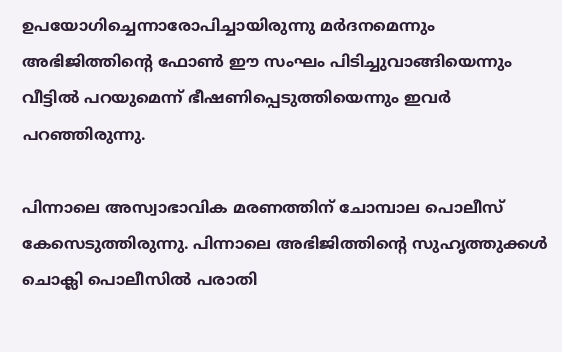ഉപയോഗിച്ചെന്നാരോപിച്ചായിരുന്നു മര്‍ദനമെന്നും അഭിജിത്തിന്റെ ഫോണ്‍ ഈ സംഘം പിടിച്ചുവാങ്ങിയെന്നും വീട്ടില്‍ പറയുമെന്ന് ഭീഷണിപ്പെടുത്തിയെന്നും ഇവര്‍ പറഞ്ഞിരുന്നു.

പിന്നാലെ അസ്വാഭാവിക മരണത്തിന് ചോമ്പാല പൊലീസ് കേസെടുത്തിരുന്നു. പിന്നാലെ അഭിജിത്തിന്റെ സുഹൃത്തുക്കള്‍ ചൊക്ലി പൊലീസില്‍ പരാതി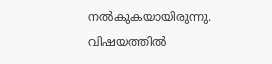നല്‍കുകയായിരുന്നു. വിഷയത്തില്‍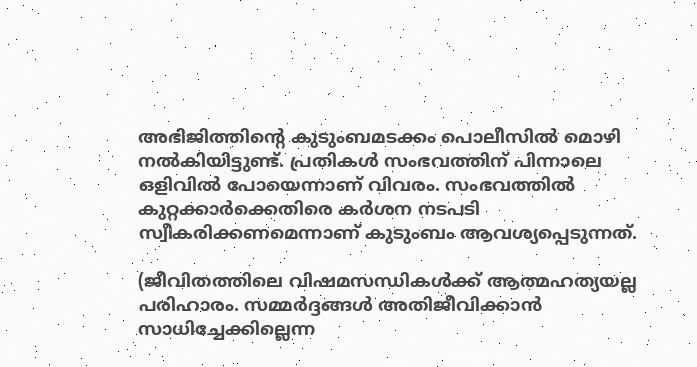അഭിജിത്തിന്റെ കുടുംബമടക്കം പൊലീസില്‍ മൊഴി നല്‍കിയിട്ടുണ്ട്. പ്രതികള്‍ സംഭവത്തിന് പിന്നാലെ ഒളിവില്‍ പോയെന്നാണ് വിവരം. സംഭവത്തില്‍ കുറ്റക്കാര്‍ക്കെതിരെ കര്‍ശന നടപടി സ്വീകരിക്കണമെന്നാണ് കുടുംബം ആവശ്യപ്പെടുന്നത്.

(ജീവിതത്തിലെ വിഷമസന്ധികള്‍ക്ക് ആത്മഹത്യയല്ല പരിഹാരം. സമ്മര്‍ദ്ദങ്ങള്‍ അതിജീവിക്കാന്‍ സാധിച്ചേക്കില്ലെന്ന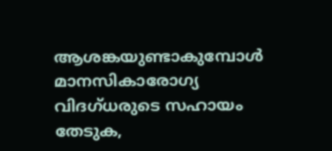ആശങ്കയുണ്ടാകുമ്പോള്‍ മാനസികാരോഗ്യ വിദഗ്ധരുടെ സഹായം തേടുക,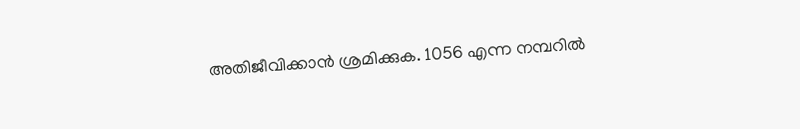അതിജീവിക്കാന്‍ ശ്രമിക്കുക. 1056 എന്ന നമ്പറില്‍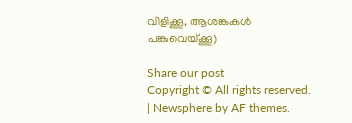വിളിക്കൂ, ആശങ്കകള്‍ പങ്കുവെയ്ക്കൂ)

Share our post
Copyright © All rights reserved. | Newsphere by AF themes.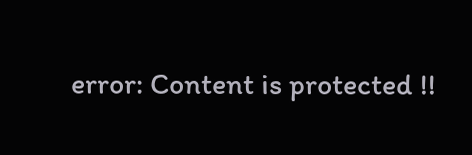error: Content is protected !!